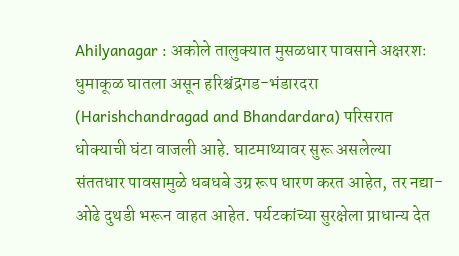Ahilyanagar : अकोले तालुक्यात मुसळधार पावसाने अक्षरशः धुमाकूळ घातला असून हरिश्चंद्रगड-भंडारदरा (Harishchandragad and Bhandardara) परिसरात धोक्याची घंटा वाजली आहे. घाटमाथ्यावर सुरू असलेल्या संततधार पावसामुळे धबधबे उग्र रूप धारण करत आहेत, तर नद्या-ओढे दुथडी भरून वाहत आहेत. पर्यटकांच्या सुरक्षेला प्राधान्य देत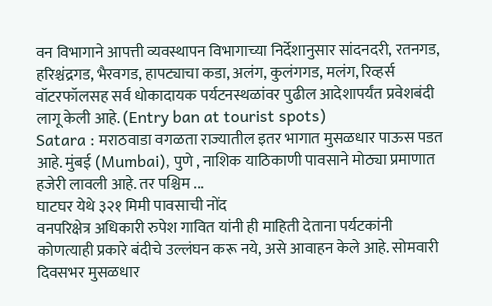वन विभागाने आपत्ती व्यवस्थापन विभागाच्या निर्देशानुसार सांदनदरी, रतनगड, हरिश्चंद्रगड, भैरवगड, हापट्याचा कडा, अलंग, कुलंगगड, मलंग, रिव्हर्स वॉटरफॉलसह सर्व धोकादायक पर्यटनस्थळांवर पुढील आदेशापर्यंत प्रवेशबंदी लागू केली आहे. (Entry ban at tourist spots)
Satara : मराठवाडा वगळता राज्यातील इतर भागात मुसळधार पाऊस पडत आहे. मुंबई (Mumbai), पुणे , नाशिक याठिकाणी पावसाने मोठ्या प्रमाणात हजेरी लावली आहे. तर पश्चिम ...
घाटघर येथे ३२१ मिमी पावसाची नोंद
वनपरिक्षेत्र अधिकारी रुपेश गावित यांनी ही माहिती देताना पर्यटकांनी कोणत्याही प्रकारे बंदीचे उल्लंघन करू नये, असे आवाहन केले आहे. सोमवारी दिवसभर मुसळधार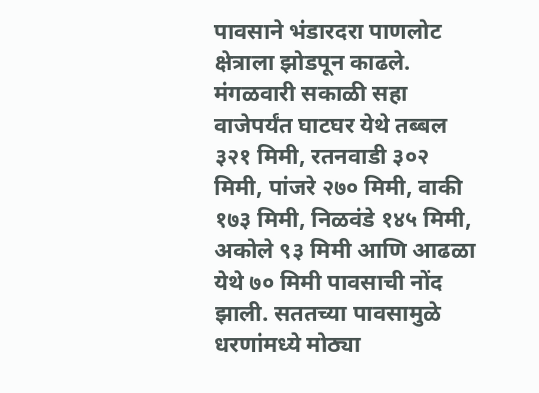पावसाने भंडारदरा पाणलोट क्षेत्राला झोडपून काढले. मंगळवारी सकाळी सहा वाजेपर्यंत घाटघर येथे तब्बल ३२१ मिमी, रतनवाडी ३०२ मिमी, पांजरे २७० मिमी, वाकी १७३ मिमी, निळवंडे १४५ मिमी, अकोले ९३ मिमी आणि आढळा येथे ७० मिमी पावसाची नोंद झाली. सततच्या पावसामुळे धरणांमध्ये मोठ्या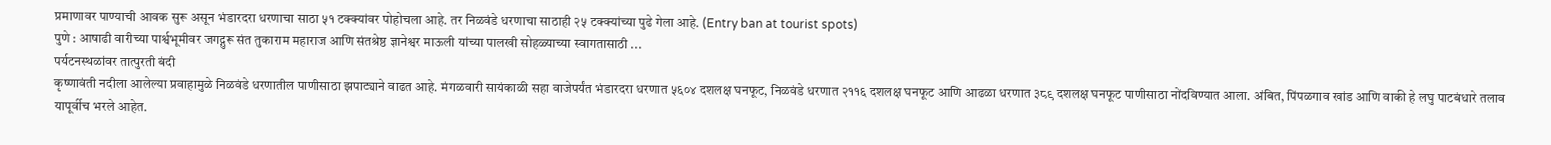प्रमाणावर पाण्याची आवक सुरू असून भंडारदरा धरणाचा साठा ५१ टक्क्यांवर पोहोचला आहे. तर निळवंडे धरणाचा साठाही २५ टक्क्यांच्या पुढे गेला आहे. (Entry ban at tourist spots)
पुणे : आषाढी वारीच्या पार्श्वभूमीवर जगद्गुरू संत तुकाराम महाराज आणि संतश्रेष्ठ ज्ञानेश्वर माऊली यांच्या पालखी सोहळ्याच्या स्वागतासाठी ...
पर्यटनस्थळांवर तात्पुरती बंदी
कृष्णावंती नदीला आलेल्या प्रवाहामुळे निळवंडे धरणातील पाणीसाठा झपाट्याने वाढत आहे. मंगळवारी सायंकाळी सहा वाजेपर्यंत भंडारदरा धरणात ५६०४ दशलक्ष घनफूट, निळवंडे धरणात २११६ दशलक्ष घनफूट आणि आढळा धरणात ३८९ दशलक्ष घनफूट पाणीसाठा नोंदविण्यात आला. अंबित, पिंपळगाव खांड आणि वाकी हे लघु पाटबंधारे तलाव यापूर्वीच भरले आहेत.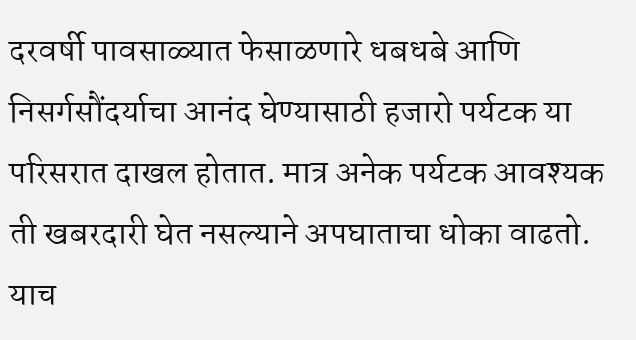दरवर्षी पावसाळ्यात फेसाळणारे धबधबे आणि निसर्गसौंदर्याचा आनंद घेण्यासाठी हजारो पर्यटक या परिसरात दाखल होतात. मात्र अनेक पर्यटक आवश्यक ती खबरदारी घेत नसल्याने अपघाताचा धोका वाढतो. याच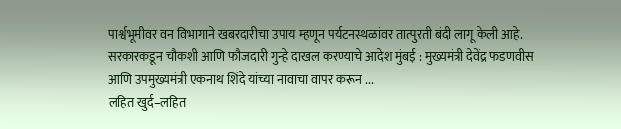पार्श्वभूमीवर वन विभागाने खबरदारीचा उपाय म्हणून पर्यटनस्थळांवर तात्पुरती बंदी लागू केली आहे.
सरकारकडून चौकशी आणि फौजदारी गुन्हे दाखल करण्याचे आदेश मुंबई : मुख्यमंत्री देवेंद्र फडणवीस आणि उपमुख्यमंत्री एकनाथ शिंदे यांच्या नावाचा वापर करून ...
लहित खुर्द–लहित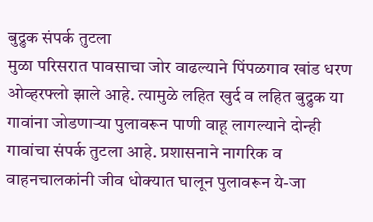बुद्रुक संपर्क तुटला
मुळा परिसरात पावसाचा जोर वाढल्याने पिंपळगाव खांड धरण ओव्हरफ्लो झाले आहे. त्यामुळे लहित खुर्द व लहित बुद्रुक या गावांना जोडणाऱ्या पुलावरून पाणी वाहू लागल्याने दोन्ही गावांचा संपर्क तुटला आहे. प्रशासनाने नागरिक व वाहनचालकांनी जीव धोक्यात घालून पुलावरून ये-जा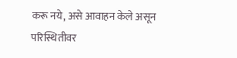करू नये, असे आवाहन केले असून परिस्थितीवर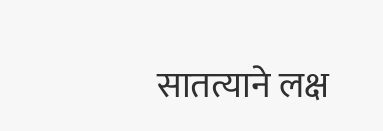सातत्याने लक्ष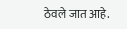ठेवले जात आहे.